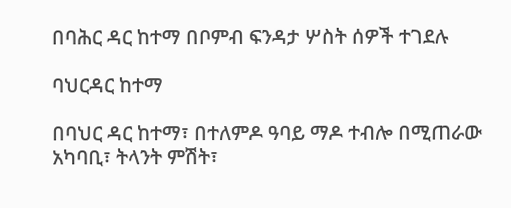በባሕር ዳር ከተማ በቦምብ ፍንዳታ ሦስት ሰዎች ተገደሉ

ባህርዳር ከተማ

በባህር ዳር ከተማ፣ በተለምዶ ዓባይ ማዶ ተብሎ በሚጠራው አካባቢ፣ ትላንት ምሽት፣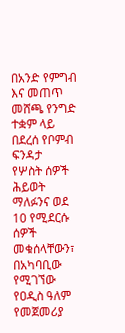በአንድ የምግብ እና መጠጥ መሸጫ የንግድ ተቋም ላይ በደረሰ የቦምብ ፍንዳታ
የሦስት ሰዎች ሕይወት ማለፉንና ወደ 10 የሚደርሱ ሰዎች መቁሰላቸውን፣ በአካባቢው የሚገኘው የዐዲስ ዓለም የመጀመሪያ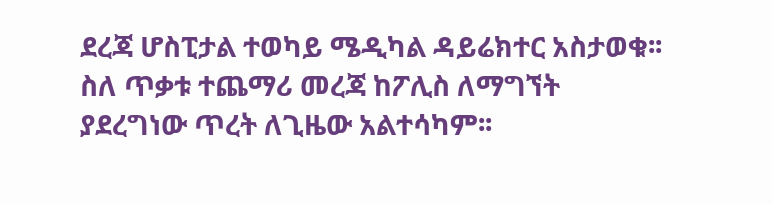ደረጃ ሆስፒታል ተወካይ ሜዲካል ዳይሬክተር አስታወቁ፡፡ ስለ ጥቃቱ ተጨማሪ መረጃ ከፖሊስ ለማግኘት ያደረግነው ጥረት ለጊዜው አልተሳካም፡፡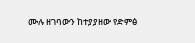ሙሉ ዘገባውን ከተያያዘው የድምፅ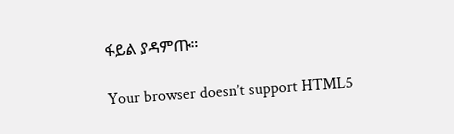ፋይል ያዳምጡ።

Your browser doesn’t support HTML5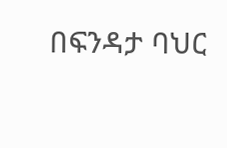በፍንዳታ ባህር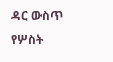ዳር ውስጥ የሦስት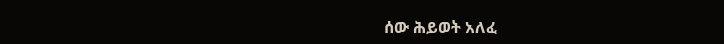ሰው ሕይወት አለፈ